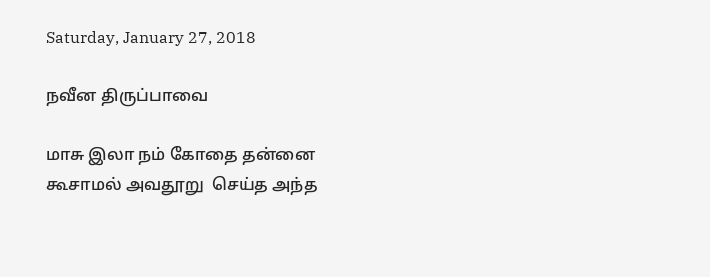Saturday, January 27, 2018

நவீன திருப்பாவை

மாசு இலா நம் கோதை தன்னை
கூசாமல் அவதூறு  செய்த அந்த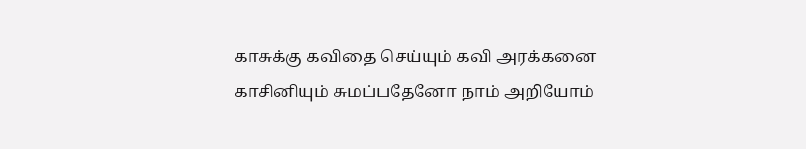காசுக்கு கவிதை செய்யும் கவி அரக்கனை
காசினியும் சுமப்பதேனோ நாம் அறியோம்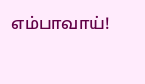எம்பாவாய்!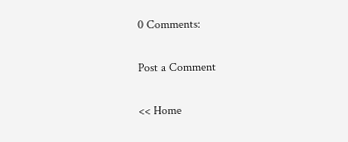0 Comments:

Post a Comment

<< Home